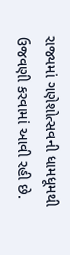રાજ્યમાં ગણેશોત્સવની ધામધૂમથી ઉજવણી કરવામાં આવી રહી છે.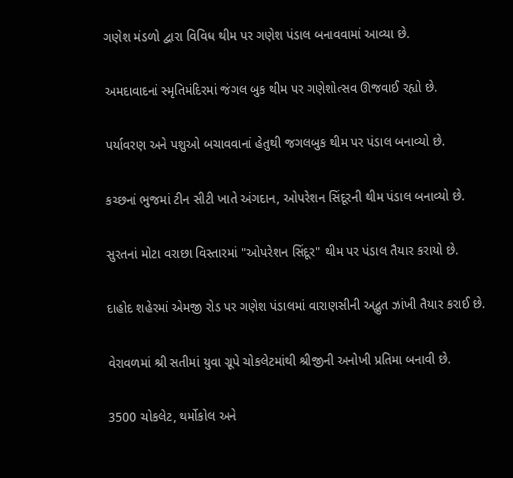ગણેશ મંડળો દ્વારા વિવિધ થીમ પર ગણેશ પંડાલ બનાવવામાં આવ્યા છે.

અમદાવાદનાં સ્મૃતિમંદિરમાં જંગલ બુક થીમ પર ગણેશોત્સવ ઊજવાઈ રહ્યો છે.

પર્યાવરણ અને પશુઓ બચાવવાનાં હેતુથી જગલબુક થીમ પર પંડાલ બનાવ્યો છે.

કચ્છનાં ભુજમાં ટીન સીટી ખાતે અંગદાન, ઓપરેશન સિંદૂરની થીમ પંડાલ બનાવ્યો છે.

સુરતનાં મોટા વરાછા વિસ્તારમાં "ઓપરેશન સિંદૂર" થીમ પર પંડાલ તૈયાર કરાયો છે.

દાહોદ શહેરમાં એમજી રોડ પર ગણેશ પંડાલમાં વારાણસીની અદ્ભુત ઝાંખી તૈયાર કરાઈ છે.

વેરાવળમાં શ્રી સતીમાં યુવા ગ્રૂપે ચોકલેટમાંથી શ્રીજીની અનોખી પ્રતિમા બનાવી છે.

3500 ચોકલેટ, થર્મોકોલ અને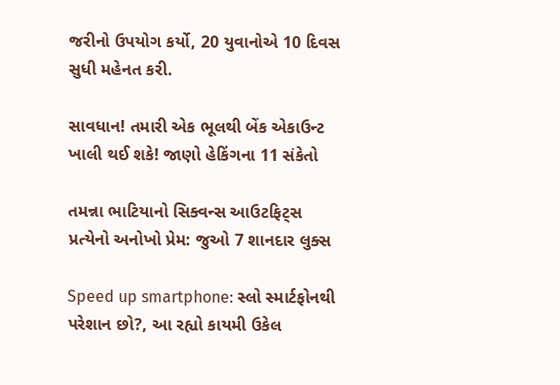જરીનો ઉપયોગ કર્યો, 20 યુવાનોએ 10 દિવસ સુધી મહેનત કરી.

સાવધાન! તમારી એક ભૂલથી બેંક એકાઉન્ટ ખાલી થઈ શકે! જાણો હેકિંગના 11 સંકેતો

તમન્ના ભાટિયાનો સિક્વન્સ આઉટફિટ્સ પ્રત્યેનો અનોખો પ્રેમ: જુઓ 7 શાનદાર લુક્સ

Speed up smartphone: સ્લો સ્માર્ટફોનથી પરેશાન છો?, આ રહ્યો કાયમી ઉકેલ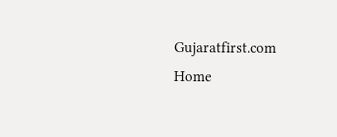Gujaratfirst.com Home